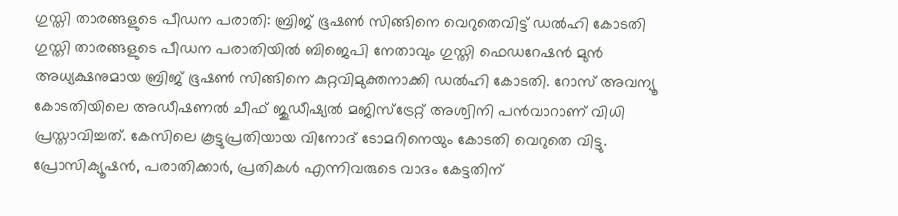ഗുസ്തി താരങ്ങളുടെ പീഡന പരാതി: ബ്രിജ് ഭൂഷൺ സിങ്ങിനെ വെറുതെവിട്ട് ഡൽഹി കോടതി
ഗുസ്തി താരങ്ങളുടെ പീഡന പരാതിയിൽ ബിജെപി നേതാവും ഗുസ്തി ഫെഡറേഷൻ മുൻ അധ്യക്ഷനുമായ ബ്രിജ് ഭൂഷൺ സിങ്ങിനെ കുറ്റവിമുക്തനാക്കി ഡൽഹി കോടതി. റോസ് അവന്യൂ കോടതിയിലെ അഡീഷണൽ ചീഫ് ജുഡീഷ്യൽ മജിസ്ട്രേറ്റ് അശ്വിനി പൻവാറാണ് വിധി പ്രസ്താവിച്ചത്. കേസിലെ കൂട്ടുപ്രതിയായ വിനോദ് ടോമറിനെയും കോടതി വെറുതെ വിട്ടു.
പ്രോസിക്യൂഷൻ, പരാതിക്കാർ, പ്രതികൾ എന്നിവരുടെ വാദം കേട്ടതിന്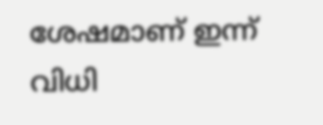ശേഷമാണ് ഇന്ന് വിധി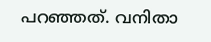പറഞ്ഞത്. വനിതാ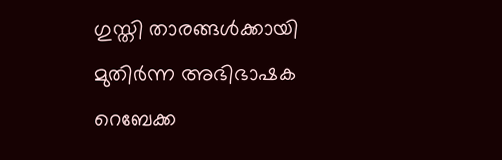ഗുസ്തി താരങ്ങൾക്കായി മുതിർന്ന അഭിഭാഷക റെബേക്ക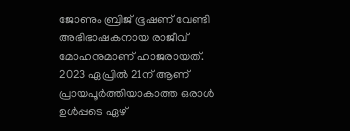ജോണും ബ്രിജ് ഭൂഷണ് വേണ്ടി അഭിഭാഷകനായ രാജീവ് മോഹനുമാണ് ഹാജരായത്.
2023 ഏപ്രിൽ 21ന് ആണ് പ്രായപൂർത്തിയാകാത്ത ഒരാൾ ഉൾപ്പടെ ഏഴ്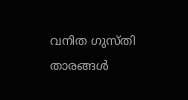വനിത ഗുസ്തി താരങ്ങൾ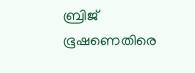ബ്രിജ് ഭൂഷണെതിരെ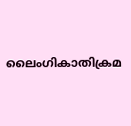ലൈംഗികാതിക്രമ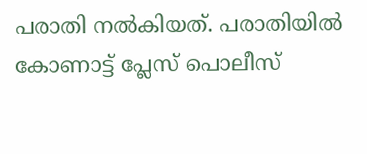പരാതി നൽകിയത്. പരാതിയിൽ കോണാട്ട് പ്ലേസ് പൊലീസ്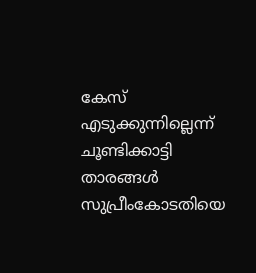കേസ് എടുക്കുന്നില്ലെന്ന് ചൂണ്ടിക്കാട്ടി താരങ്ങൾ സുപ്രീംകോടതിയെ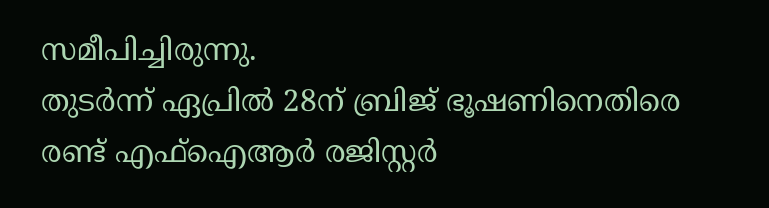സമീപിച്ചിരുന്നു.
തുടർന്ന് ഏപ്രിൽ 28ന് ബ്രിജ് ഭൂഷണിനെതിരെ രണ്ട് എഫ്ഐആർ രജിസ്റ്റർ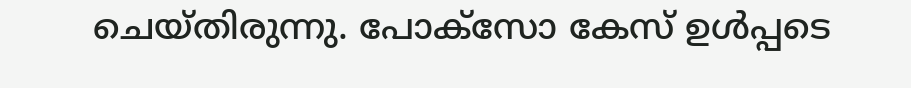ചെയ്തിരുന്നു. പോക്സോ കേസ് ഉൾപ്പടെ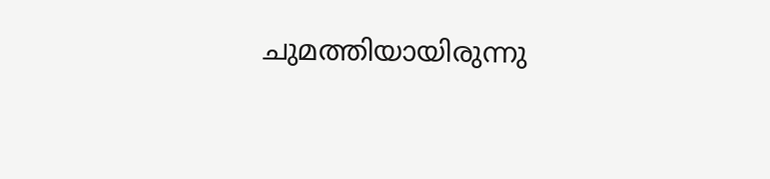ചുമത്തിയായിരുന്നു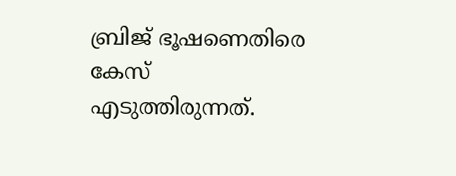ബ്രിജ് ഭൂഷണെതിരെ കേസ് എടുത്തിരുന്നത്.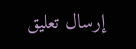إرسال تعليق